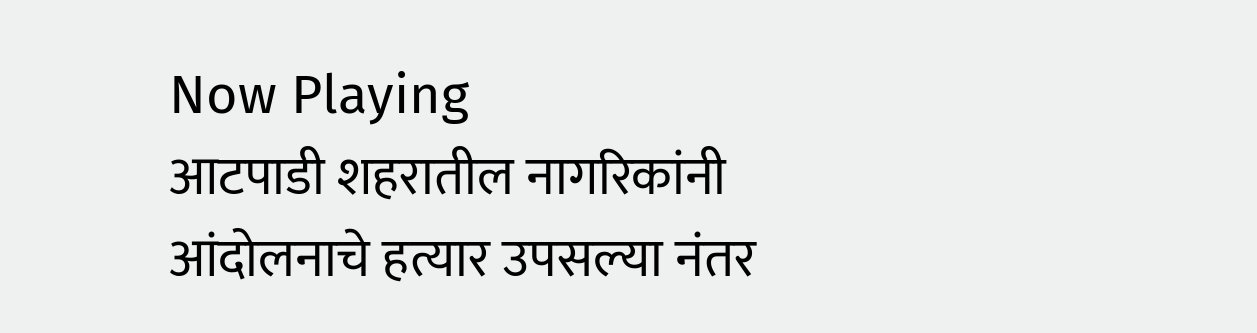Now Playing
आटपाडी शहरातील नागरिकांनी आंदोलनाचे हत्यार उपसल्या नंतर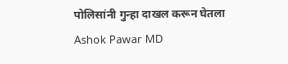पोलिसांनी गुन्हा दाखल करून घेतला
Ashok Pawar MD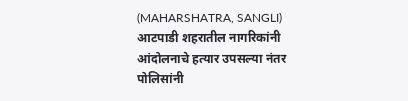(MAHARSHATRA, SANGLI)
आटपाडी शहरातील नागरिकांनी आंदोलनाचे हत्यार उपसल्या नंतर पोलिसांनी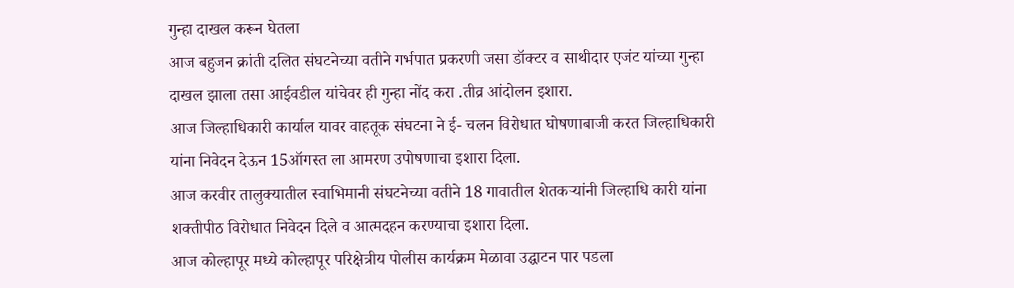गुन्हा दाखल करून घेतला
आज बहुजन क्रांती दलित संघटनेच्या वतीने गर्भपात प्रकरणी जसा डॉक्टर व साथीदार एजंट यांच्या गुन्हा दाखल झाला तसा आईवडील यांचेवर ही गुन्हा नोंद करा .तीव्र आंदोलन इशारा.
आज जिल्हाधिकारी कार्याल यावर वाहतूक संघटना ने ई- चलन विरोधात घोषणाबाजी करत जिल्हाधिकारी यांना निवेदन देऊन 15ऑगस्त ला आमरण उपोषणाचा इशारा दिला.
आज करवीर तालुक्यातील स्वाभिमानी संघटनेच्या वतीने 18 गावातील शेतकऱ्यांनी जिल्हाधि कारी यांना शक्तीपीठ विरोधात निवेदन दिले व आत्मदहन करण्याचा इशारा दिला.
आज कोल्हापूर मध्ये कोल्हापूर परिक्षेत्रीय पोलीस कार्यक्रम मेळावा उद्घाटन पार पडला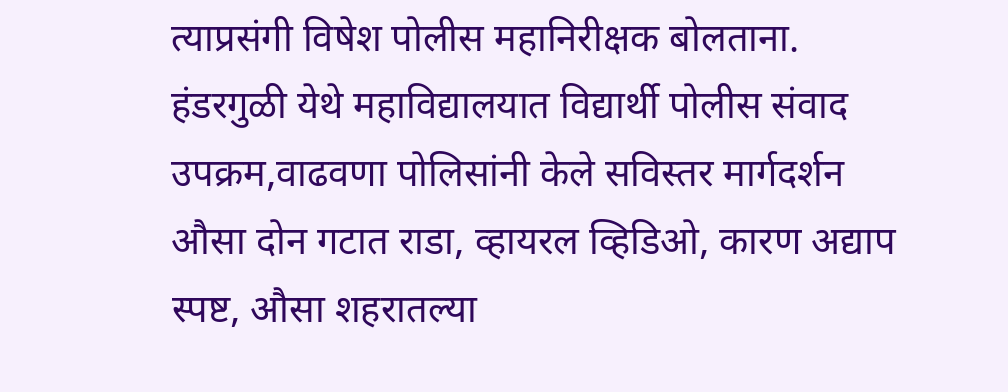त्याप्रसंगी विषेश पोलीस महानिरीक्षक बोलताना.
हंडरगुळी येथे महाविद्यालयात विद्यार्थी पोलीस संवाद उपक्रम,वाढवणा पोलिसांनी केले सविस्तर मार्गदर्शन
औसा दोन गटात राडा, व्हायरल व्हिडिओ, कारण अद्याप स्पष्ट, औसा शहरातल्या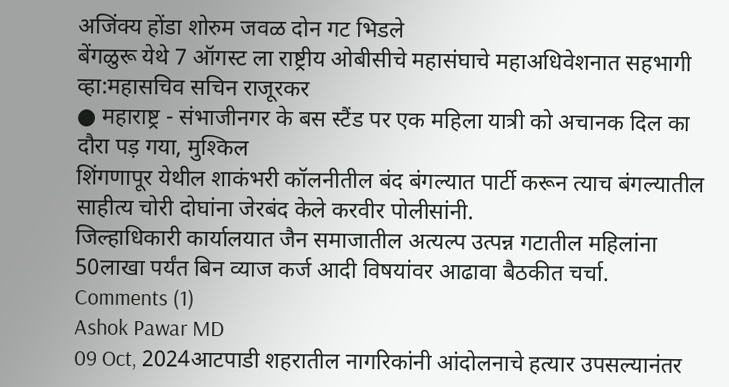अजिंक्य होंडा शोरुम जवळ दोन गट भिडले
बेंगळुरू येथे 7 ऑगस्ट ला राष्ट्रीय ओबीसीचे महासंघाचे महाअधिवेशनात सहभागी व्हा:महासचिव सचिन राजूरकर
● महाराष्ट्र - संभाजीनगर के बस स्टैंड पर एक महिला यात्री को अचानक दिल का दौरा पड़ गया, मुश्किल
शिंगणापूर येथील शाकंभरी कॉलनीतील बंद बंगल्यात पार्टी करून त्याच बंगल्यातील साहीत्य चोरी दोघांना जेरबंद केले करवीर पोलीसांनी.
जिल्हाधिकारी कार्यालयात जैन समाजातील अत्यल्प उत्पन्न गटातील महिलांना 50लाखा पर्यंत बिन व्याज कर्ज आदी विषयांवर आढावा बैठकीत चर्चा.
Comments (1)
Ashok Pawar MD
09 Oct, 2024आटपाडी शहरातील नागरिकांनी आंदोलनाचे हत्यार उपसल्यानंतर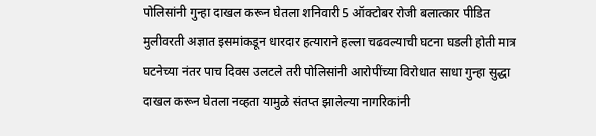पोलिसांनी गुन्हा दाखल करून घेतला शनिवारी 5 ऑक्टोबर रोजी बलात्कार पीडित मुलीवरती अज्ञात इसमांकडून धारदार हत्याराने हल्ला चढवल्याची घटना घडली होती मात्र घटनेच्या नंतर पाच दिवस उलटले तरी पोलिसांनी आरोपींच्या विरोधात साधा गुन्हा सुद्धा दाखल करून घेतला नव्हता यामुळे संतप्त झालेल्या नागरिकांनी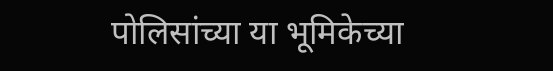पोलिसांच्या या भूमिकेच्या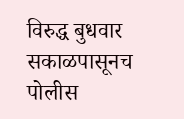विरुद्ध बुधवार सकाळपासूनच पोलीस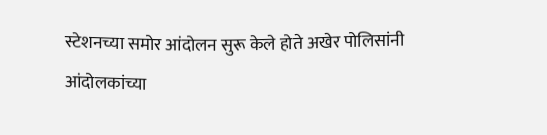स्टेशनच्या समोर आंदोलन सुरू केले होते अखेर पोलिसांनी आंदोलकांच्या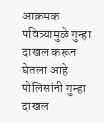आक्रमक पवित्र्यामुळे गुन्हा दाखल करून घेतला आहे पोलिसांनी गुन्हा दाखल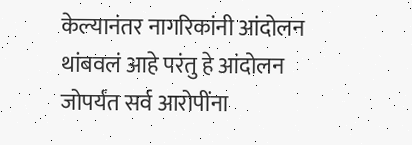केल्यानंतर नागरिकांनी आंदोलन थांबवलं आहे परंतु हे आंदोलन जोपर्यंत सर्व आरोपींना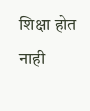शिक्षा होत नाही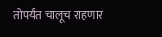तोपर्यंत चालूच राहणार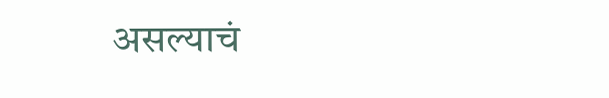असल्याचं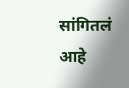सांगितलं आहे